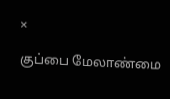×

குப்பை மேலாண்மை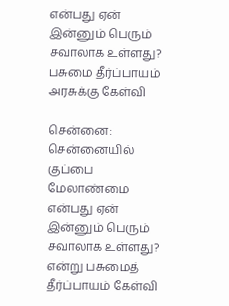என்பது ஏன் இன்னும் பெரும் சவாலாக உள்ளது? பசுமை தீர்ப்பாயம் அரசுக்கு கேள்வி

சென்னை: சென்னையில் குப்பை மேலாண்மை என்பது ஏன் இன்னும் பெரும் சவாலாக உள்ளது? என்று பசுமைத் தீர்ப்பாயம் கேள்வி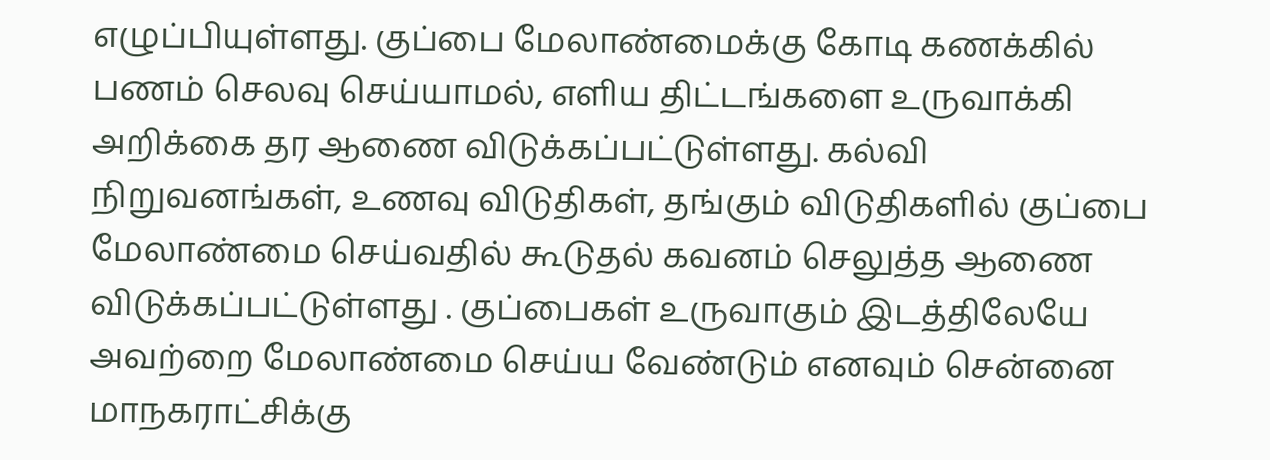எழுப்பியுள்ளது. குப்பை மேலாண்மைக்கு கோடி கணக்கில் பணம் செலவு செய்யாமல், எளிய திட்டங்களை உருவாக்கி அறிக்கை தர ஆணை விடுக்கப்பட்டுள்ளது. கல்வி நிறுவனங்கள், உணவு விடுதிகள், தங்கும் விடுதிகளில் குப்பை மேலாண்மை செய்வதில் கூடுதல் கவனம் செலுத்த ஆணை விடுக்கப்பட்டுள்ளது . குப்பைகள் உருவாகும் இடத்திலேயே அவற்றை மேலாண்மை செய்ய வேண்டும் எனவும் சென்னை மாநகராட்சிக்கு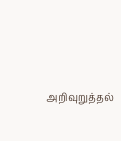அறிவுறுத்தல்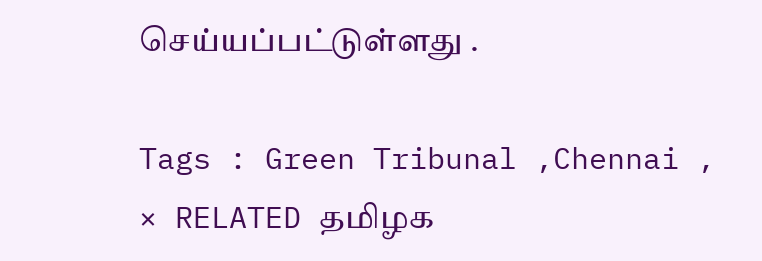செய்யப்பட்டுள்ளது .

Tags : Green Tribunal ,Chennai ,
× RELATED தமிழக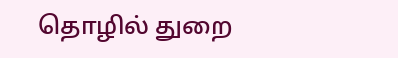தொழில் துறை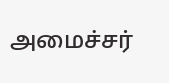அமைச்சர்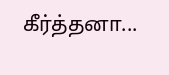கீர்த்தனா...